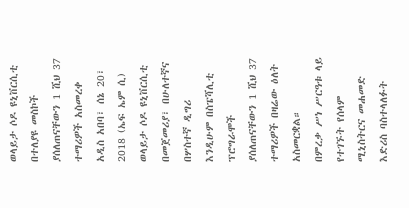ወላይታ ሶዶ ዩኒቨርሲቲ በተለያዩ መስኮች ያሰለጠናቸውን 1 ሺህ 37 ተማሪዎች አስመረቀ
አዲስ አበባ፣ ሰኔ 20፣ 2018 (ኤፍ ኤም ሲ) ወላይታ ሶዶ ዩኒቨርሲቲ በመጀመሪያ፣ በሁለተኛና በሦስተኛ ዲግሪ እንዲሁም በስፔሻሊቲ ፕሮግራሞች ያሰለጠናቸውን 1 ሺህ 37 ተማሪዎች በዛሬው ዕለት አስመርቋል።
በምረቃ ሥነ ሥርዓቱ ላይ የተገኙት የሰላም ሚኒስትርና መሐመድ እድሪስ ባስተላለፉት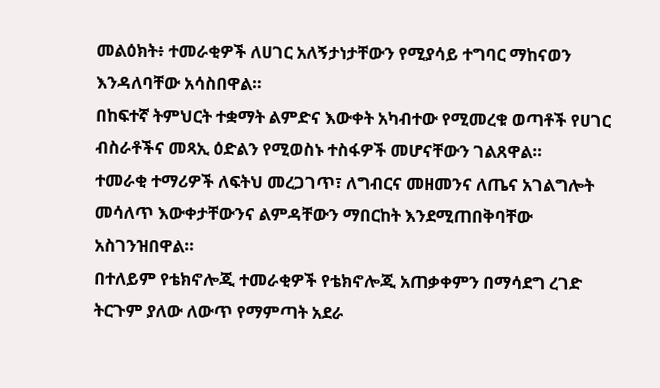መልዕክት፥ ተመራቂዎች ለሀገር አለኝታነታቸውን የሚያሳይ ተግባር ማከናወን እንዳለባቸው አሳስበዋል።
በከፍተኛ ትምህርት ተቋማት ልምድና እውቀት አካብተው የሚመረቁ ወጣቶች የሀገር ብስራቶችና መጻኢ ዕድልን የሚወስኑ ተስፋዎች መሆናቸውን ገልጸዋል።
ተመራቂ ተማሪዎች ለፍትህ መረጋገጥ፣ ለግብርና መዘመንና ለጤና አገልግሎት መሳለጥ እውቀታቸውንና ልምዳቸውን ማበርከት እንደሚጠበቅባቸው አስገንዝበዋል።
በተለይም የቴክኖሎጂ ተመራቂዎች የቴክኖሎጂ አጠቃቀምን በማሳደግ ረገድ ትርጉም ያለው ለውጥ የማምጣት አደራ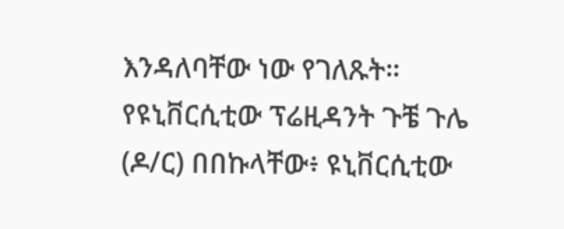እንዳለባቸው ነው የገለጹት፡፡
የዩኒቨርሲቲው ፕሬዚዳንት ጉቼ ጉሌ (ዶ/ር) በበኩላቸው፥ ዩኒቨርሲቲው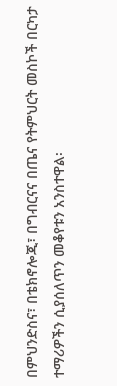በምህንድስና፣ በቴክኖሎጂ፣ በግብርናና በጤና የትምህርት መስኮች በርካታ ተማሪዎችን ሲያሰለጥን መቆየቱን አንስተዋል፡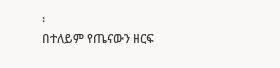፡
በተለይም የጤናውን ዘርፍ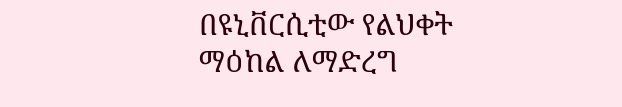በዩኒቨርሲቲው የልህቀት ማዕከል ለማድረግ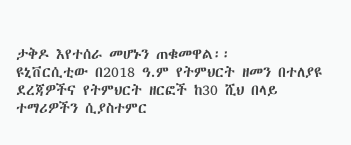ታቅዶ እየተሰራ መሆኑን ጠቁመዋል፡፡
ዩኒቨርሲቲው በ2018 ዓ.ም የትምህርት ዘመን በተለያዩ ደረጃዎችና የትምህርት ዘርፎች ከ30 ሺህ በላይ ተማሪዎችን ሲያስተምር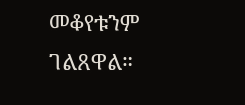መቆየቱንም ገልጸዋል።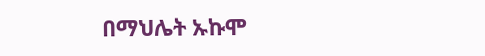በማህሌት ኡኩሞ